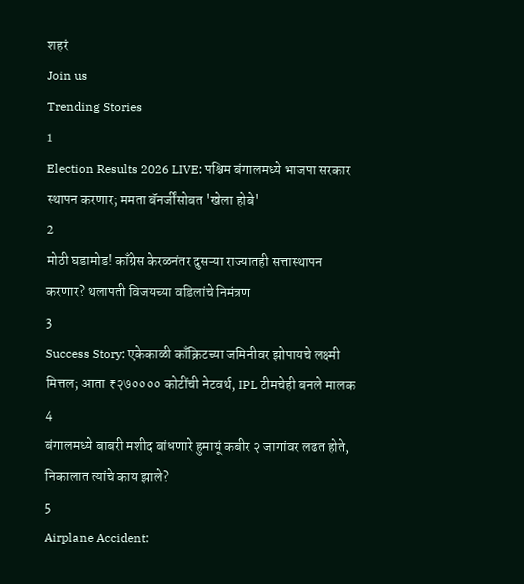शहरं
Join us
Trending Stories
1
Election Results 2026 LIVE: पश्चिम बंगालमध्ये भाजपा सरकार स्थापन करणार; ममता बॅनर्जींसोबत 'खेला होबे'
2
मोठी घडामोड! काँग्रेस केरळनंतर दुसऱ्या राज्यातही सत्तास्थापन करणार? थलापती विजयच्या वडिलांचे निमंत्रण
3
Success Story: एकेकाळी काँक्रिटच्या जमिनीवर झोपायचे लक्ष्मी मित्तल; आता ₹२७०००० कोटींची नेटवर्थ, IPL टीमचेही बनले मालक
4
बंगालमध्ये बाबरी मशीद बांधणारे हुमायूं कबीर २ जागांवर लढत होते, निकालात त्यांचे काय झाले?
5
Airplane Accident: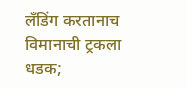लँडिंग करतानाच विमानाची ट्रकला धडक;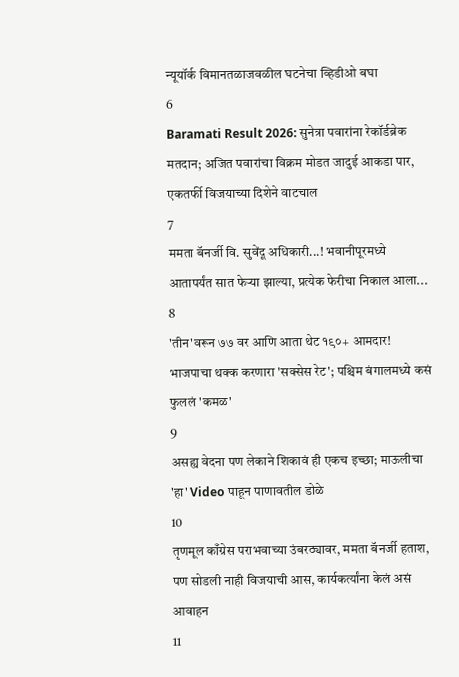न्यूयॉर्क विमानतळाजवळील घटनेचा व्हिडीओ बघा
6
Baramati Result 2026: सुनेत्रा पवारांना रेकॉर्डब्रेक मतदान; अजित पवारांचा विक्रम मोडत जादुई आकडा पार, एकतर्फी विजयाच्या दिशेने वाटचाल
7
ममता बॅनर्जी वि. सुवेंदू अधिकारी...! भवानीपूरमध्ये आतापर्यंत सात फेऱ्या झाल्या, प्रत्येक फेरीचा निकाल आला...
8
'तीन'वरून ७७ वर आणि आता थेट १९०+ आमदार! भाजपाचा थक्क करणारा 'सक्सेस रेट'; पश्चिम बंगालमध्ये कसं फुललं 'कमळ'
9
असह्य वेदना पण लेकाने शिकावं ही एकच इच्छा; माऊलीचा 'हा' Video पाहून पाणावतील डोळे
10
तृणमूल काँग्रेस पराभवाच्या उंबरठ्यावर, ममता बॅनर्जी हताश, पण सोडली नाही विजयाची आस, कार्यकर्त्यांना केलं असं आवाहन
11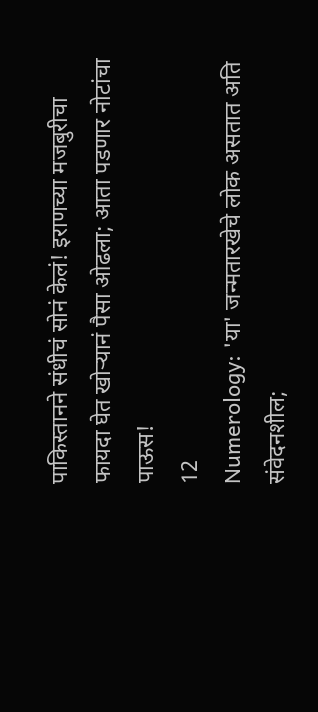पाकिस्तानने संधीचं सोनं केलं! इराणच्या मजबुरीचा फायदा घेत खोऱ्यानं पैसा ओढला; आता पडणार नोटांचा पाऊस!
12
Numerology: 'या' जन्मतारखेचे लोक असतात अति संवेदनशील;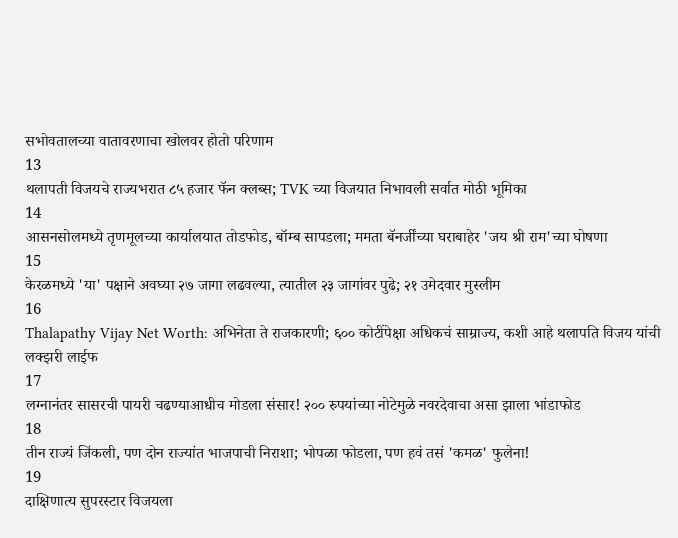सभोवतालच्या वातावरणाचा खोलवर होतो परिणाम
13
थलापती विजयचे राज्यभरात ८५ हजार फॅन क्लब्स; TVK च्या विजयात निभावली सर्वात मोठी भूमिका
14
आसनसोलमध्ये तृणमूलच्या कार्यालयात तोडफोड, बॉम्ब सापडला; ममता बॅनर्जींच्या घराबाहेर 'जय श्री राम'च्या घोषणा
15
केरळमध्ये 'या' पक्षाने अवघ्या २७ जागा लढवल्या, त्यातील २३ जागांवर पुढे; २१ उमेदवार मुस्लीम
16
Thalapathy Vijay Net Worth: अभिनेता ते राजकारणी; ६०० कोटींपेक्षा अधिकचं साम्राज्य, कशी आहे थलापति विजय यांची लक्झरी लाईफ
17
लग्नानंतर सासरची पायरी चढण्याआधीच मोडला संसार! २०० रुपयांच्या नोटेमुळे नवरदेवाचा असा झाला भांडाफोड
18
तीन राज्यं जिंकली, पण दोन राज्यांत भाजपाची निराशा; भोपळा फोडला, पण हवं तसं 'कमळ' फुलेना!
19
दाक्षिणात्य सुपरस्टार विजयला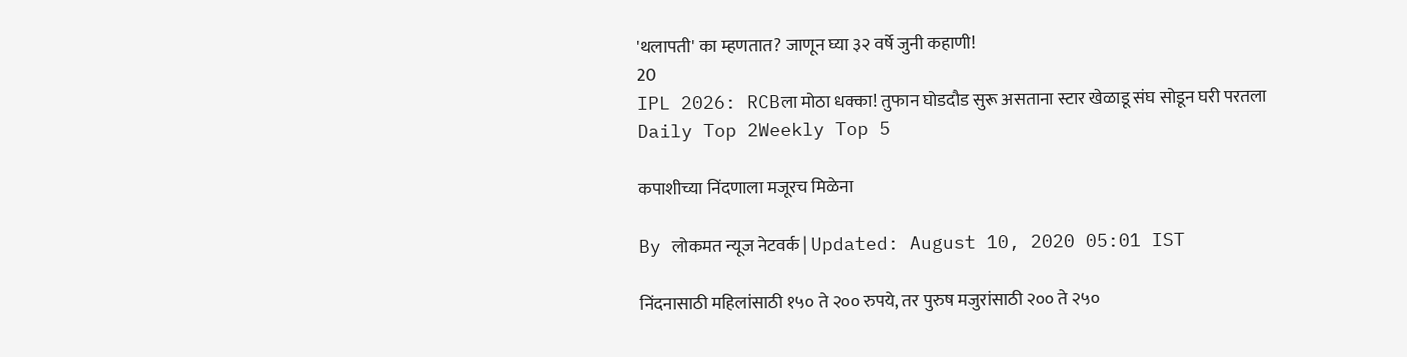'थलापती' का म्हणतात? जाणून घ्या ३२ वर्षे जुनी कहाणी!
20
IPL 2026: RCBला मोठा धक्का! तुफान घोडदौड सुरू असताना स्टार खेळाडू संघ सोडून घरी परतला
Daily Top 2Weekly Top 5

कपाशीच्या निंदणाला मजूरच मिळेना

By लोकमत न्यूज नेटवर्क | Updated: August 10, 2020 05:01 IST

निंदनासाठी महिलांसाठी १५० ते २०० रुपये, तर पुरुष मजुरांसाठी २०० ते २५०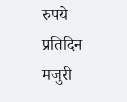रुपये प्रतिदिन मजुरी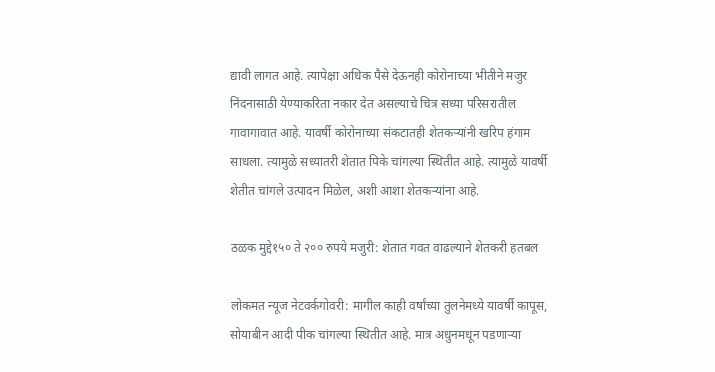द्यावी लागत आहे. त्यापेक्षा अधिक पैसे देऊनही कोरोनाच्या भीतीने मजुर निंदनासाठी येण्याकरिता नकार देत असल्याचे चित्र सध्या परिसरातील गावागावात आहे. यावर्षी कोरोनाच्या संकटातही शेतकऱ्यांनी खरिप हंगाम साधला. त्यामुळे सध्यातरी शेतात पिके चांगल्या स्थितीत आहे. त्यामुळे यावर्षी शेतीत चांगले उत्पादन मिळेल, अशी आशा शेतकऱ्यांना आहे.

ठळक मुद्दे१५० ते २०० रुपये मजुरी: शेतात गवत वाढल्याने शेतकरी हतबल

लोकमत न्यूज नेटवर्कगोवरी: मागील काही वर्षांच्या तुलनेमध्ये यावर्षी कापूस, सोयाबीन आदी पीक चांगल्या स्थितीत आहे. मात्र अधुनमधून पडणाऱ्या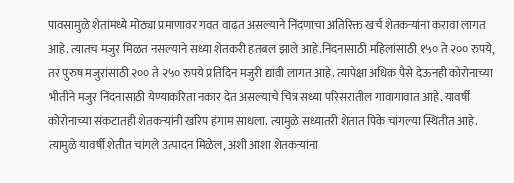पावसामुळे शेतांमध्ये मोठ्या प्रमाणावर गवत वाढत असल्याने निंदणाचा अतिरिक्त खर्च शेतकऱ्यांना करावा लागत आहे. त्यातच मजुर मिळत नसल्याने सध्या शेतकरी हतबल झाले आहे.निंदनासाठी महिलांसाठी १५० ते २०० रुपये, तर पुरुष मजुरांसाठी २०० ते २५० रुपये प्रतिदिन मजुरी द्यावी लागत आहे. त्यापेक्षा अधिक पैसे देऊनही कोरोनाच्या भीतीने मजुर निंदनासाठी येण्याकरिता नकार देत असल्याचे चित्र सध्या परिसरातील गावागावात आहे. यावर्षी कोरोनाच्या संकटातही शेतकऱ्यांनी खरिप हंगाम साधला. त्यामुळे सध्यातरी शेतात पिके चांगल्या स्थितीत आहे. त्यामुळे यावर्षी शेतीत चांगले उत्पादन मिळेल, अशी आशा शेतकऱ्यांना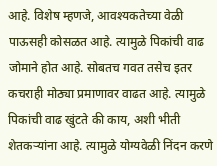आहे. विशेष म्हणजे, आवश्यकतेच्या वेळी पाऊसही कोसळत आहे. त्यामुळे पिकांची वाढ जोमाने होत आहे. सोबतच गवत तसेच इतर कचराही मोठ्या प्रमाणावर वाढत आहे. त्यामुळे पिकांची वाढ खुंटते की काय, अशी भीती शेतकऱ्यांना आहे. त्यामुळे योग्यवेळी निंदन करणे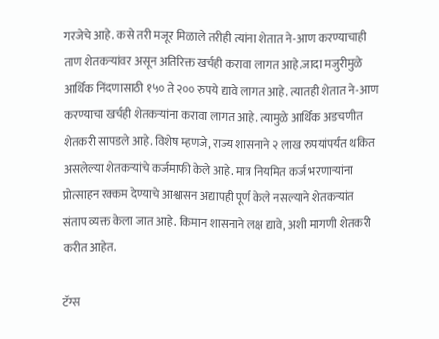गरजेचे आहे. कसे तरी मजूर मिळाले तरीही त्यांना शेतात ने-आण करण्याचाही ताण शेतकऱ्यांवर असून अतिरिक्त खर्चही करावा लागत आहे.जादा मजुरीमुळे आर्थिक निंदणासाठी १५० ते २०० रुपये द्यावे लागत आहे. त्यातही शेतात ने-आण करण्याचा खर्चही शेतकऱ्यांना करावा लागत आहे. त्यामुळे आर्थिक अडचणीत शेतकरी सापडले आहे. विशेष म्हणजे, राज्य शासनाने २ लाख रुपयांपर्यंत थकित असलेल्या शेतकऱ्यांचे कर्जमाफी केले आहे. मात्र नियमित कर्ज भरणाऱ्यांना प्रोत्साहन रक्कम देण्याचे आश्वासन अद्यापही पूर्ण केले नसल्याने शेतकऱ्यांत संताप व्यक्त केला जात आहे. किमान शासनाने लक्ष द्यावे, अशी मागणी शेतकरी करीत आहेत.

टॅग्स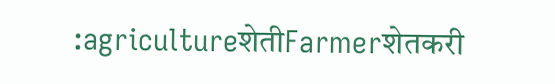:agricultureशेतीFarmerशेतकरी